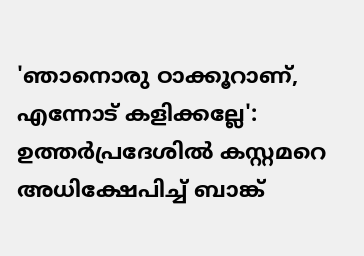'ഞാനൊരു ഠാക്കൂറാണ്, എന്നോട് കളിക്കല്ലേ': ഉത്തർപ്രദേശിൽ കസ്റ്റമറെ അധിക്ഷേപിച്ച് ബാങ്ക്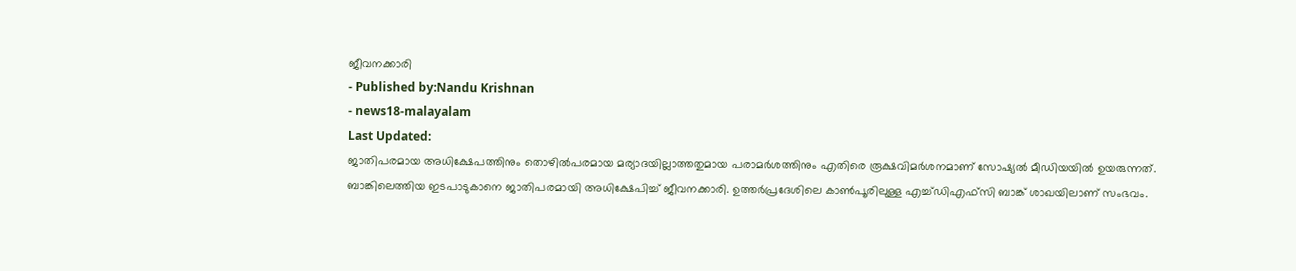ജീവനക്കാരി
- Published by:Nandu Krishnan
- news18-malayalam
Last Updated:
ജാതിപരമായ അധിക്ഷേപത്തിനും തൊഴിൽപരമായ മര്യാദയില്ലാത്തതുമായ പരാമർശത്തിനും എതിരെ രൂക്ഷവിമർശനമാണ് സോഷ്യൽ മീഡിയയിൽ ഉയരുന്നത്.
ബാങ്കിലെത്തിയ ഇടപാടുകാനെ ജാതിപരമായി അധിക്ഷേപിച്ച് ജീവനക്കാരി. ഉത്തർപ്രദേശിലെ കാൺപൂരിലുള്ള എച്ച്ഡിഎഫ്സി ബാങ്ക് ശാഖയിലാണ് സംഭവം.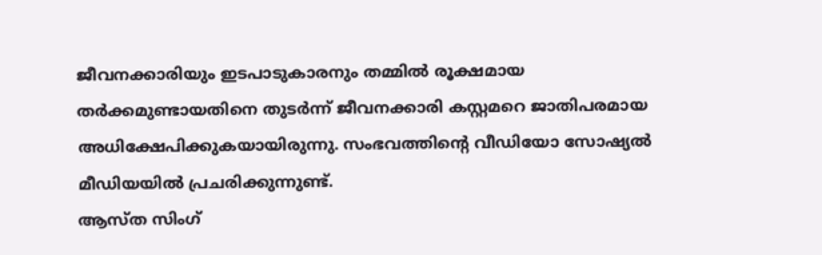ജീവനക്കാരിയും ഇടപാടുകാരനും തമ്മിൽ രൂക്ഷമായ തർക്കമുണ്ടായതിനെ തുടർന്ന് ജീവനക്കാരി കസ്റ്റമറെ ജാതിപരമായ അധിക്ഷേപിക്കുകയായിരുന്നു. സംഭവത്തിന്റെ വീഡിയോ സോഷ്യൽ മീഡിയയിൽ പ്രചരിക്കുന്നുണ്ട്.
ആസ്ത സിംഗ്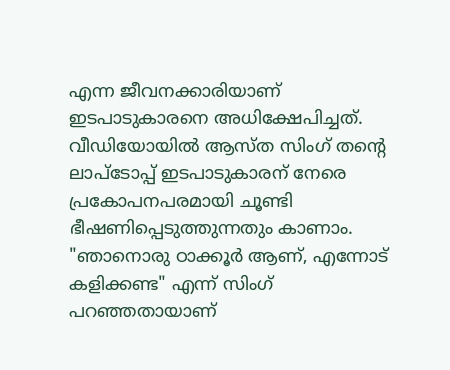എന്ന ജീവനക്കാരിയാണ് ഇടപാടുകാരനെ അധിക്ഷേപിച്ചത്. വീഡിയോയിൽ ആസ്ത സിംഗ് തന്റെ ലാപ്ടോപ്പ് ഇടപാടുകാരന് നേരെ പ്രകോപനപരമായി ചൂണ്ടി ഭീഷണിപ്പെടുത്തുന്നതും കാണാം. "ഞാനൊരു ഠാക്കൂർ ആണ്, എന്നോട് കളിക്കണ്ട" എന്ന് സിംഗ് പറഞ്ഞതായാണ്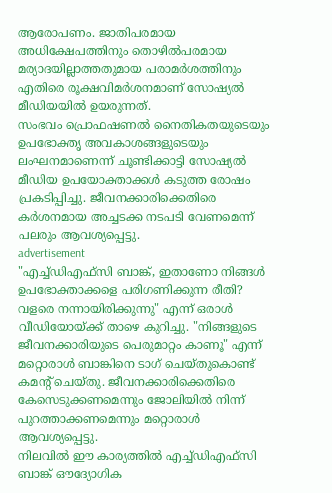ആരോപണം. ജാതിപരമായ അധിക്ഷേപത്തിനും തൊഴിൽപരമായ മര്യാദയില്ലാത്തതുമായ പരാമർശത്തിനും എതിരെ രൂക്ഷവിമർശനമാണ് സോഷ്യൽ മീഡിയയിൽ ഉയരുന്നത്.
സംഭവം പ്രൊഫഷണൽ നൈതികതയുടെയും ഉപഭോക്തൃ അവകാശങ്ങളുടെയും ലംഘനമാണെന്ന് ചൂണ്ടിക്കാട്ടി സോഷ്യൽ മീഡിയ ഉപയോക്താക്കൾ കടുത്ത രോഷം പ്രകടിപ്പിച്ചു. ജീവനക്കാരിക്കെതിരെ കർശനമായ അച്ചടക്ക നടപടി വേണമെന്ന് പലരും ആവശ്യപ്പെട്ടു.
advertisement
"എച്ച്ഡിഎഫ്സി ബാങ്ക്, ഇതാണോ നിങ്ങൾ ഉപഭോക്താക്കളെ പരിഗണിക്കുന്ന രീതി? വളരെ നന്നായിരിക്കുന്നു" എന്ന് ഒരാൾ വീഡിയോയ്ക്ക് താഴെ കുറിച്ചു. "നിങ്ങളുടെ ജീവനക്കാരിയുടെ പെരുമാറ്റം കാണൂ" എന്ന് മറ്റൊരാൾ ബാങ്കിനെ ടാഗ് ചെയ്തുകൊണ്ട് കമന്റ് ചെയ്തു. ജീവനക്കാരിക്കെതിരെ കേസെടുക്കണമെന്നും ജോലിയിൽ നിന്ന് പുറത്താക്കണമെന്നും മറ്റൊരാൾ ആവശ്യപ്പെട്ടു.
നിലവിൽ ഈ കാര്യത്തിൽ എച്ച്ഡിഎഫ്സി ബാങ്ക് ഔദ്യോഗിക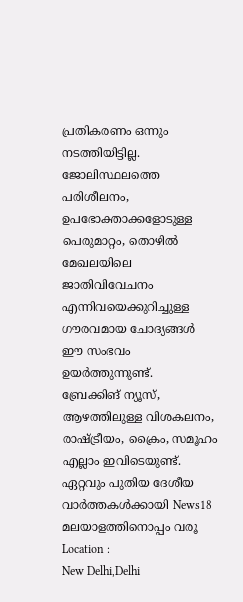പ്രതികരണം ഒന്നും നടത്തിയിട്ടില്ല. ജോലിസ്ഥലത്തെ പരിശീലനം, ഉപഭോക്താക്കളോടുള്ള പെരുമാറ്റം, തൊഴിൽ മേഖലയിലെ ജാതിവിവേചനം എന്നിവയെക്കുറിച്ചുള്ള ഗൗരവമായ ചോദ്യങ്ങൾ ഈ സംഭവം ഉയർത്തുന്നുണ്ട്.
ബ്രേക്കിങ് ന്യൂസ്, ആഴത്തിലുള്ള വിശകലനം, രാഷ്ട്രീയം, ക്രൈം, സമൂഹം എല്ലാം ഇവിടെയുണ്ട്. ഏറ്റവും പുതിയ ദേശീയ വാർത്തകൾക്കായി News18 മലയാളത്തിനൊപ്പം വരൂ
Location :
New Delhi,Delhi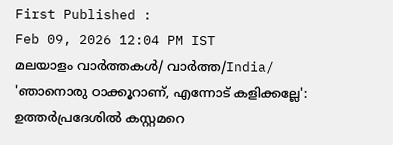First Published :
Feb 09, 2026 12:04 PM IST
മലയാളം വാർത്തകൾ/ വാർത്ത/India/
'ഞാനൊരു ഠാക്കൂറാണ്, എന്നോട് കളിക്കല്ലേ': ഉത്തർപ്രദേശിൽ കസ്റ്റമറെ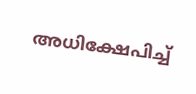അധിക്ഷേപിച്ച്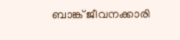ബാങ്ക് ജീവനക്കാരി